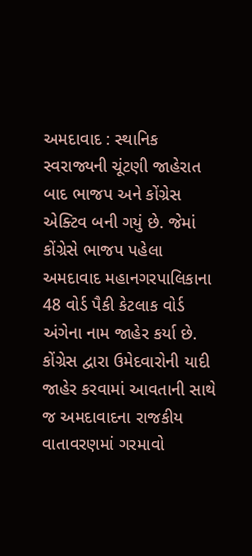અમદાવાદ : સ્થાનિક સ્વરાજ્યની ચૂંટણી જાહેરાત બાદ ભાજપ અને કોંગ્રેસ એક્ટિવ બની ગયું છે. જેમાં કોંગ્રેસે ભાજપ પહેલા અમદાવાદ મહાનગરપાલિકાના 48 વોર્ડ પૈકી કેટલાક વોર્ડ અંગેના નામ જાહેર કર્યા છે. કોંગ્રેસ દ્વારા ઉમેદવારોની યાદી જાહેર કરવામાં આવતાની સાથે જ અમદાવાદના રાજકીય વાતાવરણમાં ગરમાવો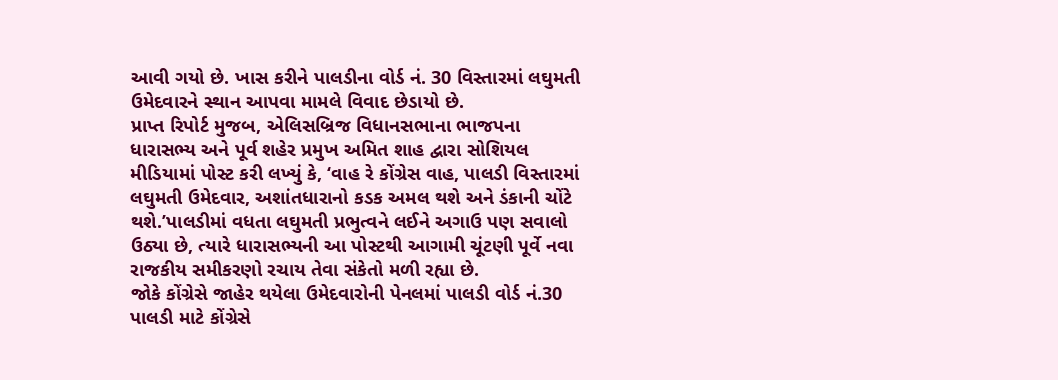આવી ગયો છે. ખાસ કરીને પાલડીના વોર્ડ નં. 30 વિસ્તારમાં લઘુમતી ઉમેદવારને સ્થાન આપવા મામલે વિવાદ છેડાયો છે.
પ્રાપ્ત રિપોર્ટ મુજબ, એલિસબ્રિજ વિધાનસભાના ભાજપના ધારાસભ્ય અને પૂર્વ શહેર પ્રમુખ અમિત શાહ દ્વારા સોશિયલ મીડિયામાં પોસ્ટ કરી લખ્યું કે, ‘વાહ રે કોંગ્રેસ વાહ, પાલડી વિસ્તારમાં લઘુમતી ઉમેદવાર, અશાંતધારાનો કડક અમલ થશે અને ડંકાની ચોંટે થશે.’પાલડીમાં વધતા લઘુમતી પ્રભુત્વને લઈને અગાઉ પણ સવાલો ઉઠ્યા છે, ત્યારે ધારાસભ્યની આ પોસ્ટથી આગામી ચૂંટણી પૂર્વે નવા રાજકીય સમીકરણો રચાય તેવા સંકેતો મળી રહ્યા છે.
જોકે કોંગ્રેસે જાહેર થયેલા ઉમેદવારોની પેનલમાં પાલડી વોર્ડ નં.30 પાલડી માટે કોંગ્રેસે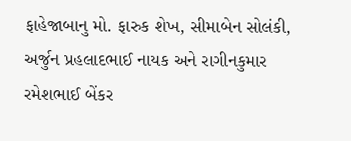ફાહેજાબાનુ મો. ફારુક શેખ, સીમાબેન સોલંકી, અર્જુન પ્રહલાદભાઈ નાયક અને રાગીનકુમાર રમેશભાઈ બેંકર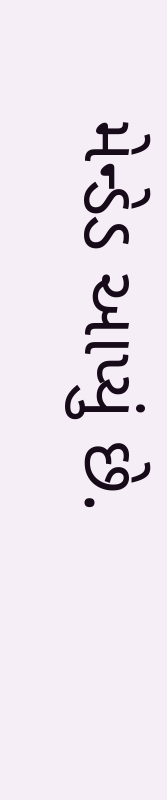મેન્ડેડ આપ્યું છે.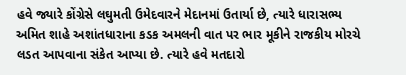હવે જ્યારે કોંગ્રેસે લઘુમતી ઉમેદવારને મેદાનમાં ઉતાર્યા છે, ત્યારે ધારાસભ્ય અમિત શાહે અશાંતધારાના કડક અમલની વાત પર ભાર મૂકીને રાજકીય મોરચે લડત આપવાના સંકેત આપ્યા છે. ત્યારે હવે મતદારો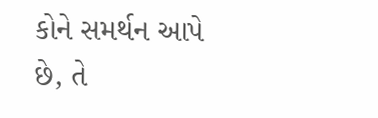કોને સમર્થન આપે છે, તે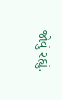જોવું રહ્યું.